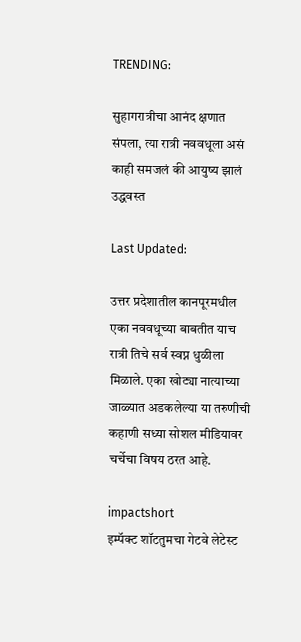TRENDING:

सुहागरात्रीचा आनंद क्षणात संपला, त्या रात्री नववधूला असं काही समजलं की आयुष्य झालं उद्धवस्त

Last Updated:

उत्तर प्रदेशातील कानपूरमधील एका नववधूच्या बाबतीत याच रात्री तिचे सर्व स्वप्न धुळीला मिळाले. एका खोट्या नात्याच्या जाळ्यात अडकलेल्या या तरुणीची कहाणी सध्या सोशल मीडियावर चर्चेचा विषय ठरत आहे.

impactshort
इम्पॅक्ट शॉटतुमचा गेटवे लेटेस्ट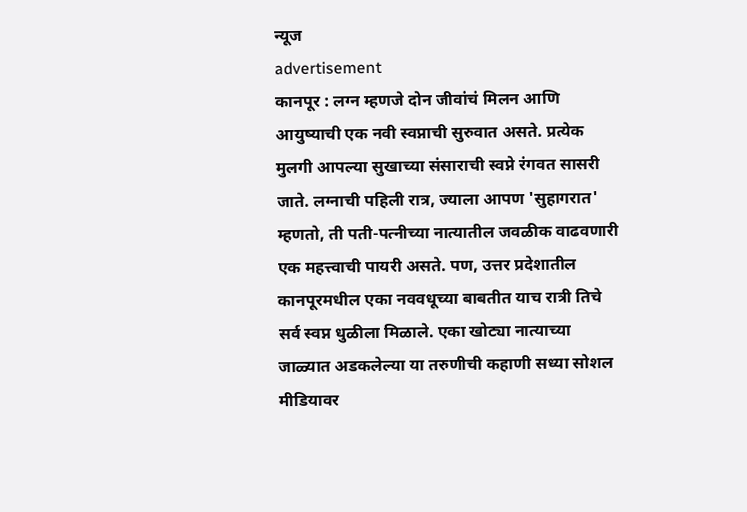न्यूज
advertisement
कानपूर : लग्न म्हणजे दोन जीवांचं मिलन आणि आयुष्याची एक नवी स्वप्नाची सुरुवात असते. प्रत्येक मुलगी आपल्या सुखाच्या संसाराची स्वप्ने रंगवत सासरी जाते. लग्नाची पहिली रात्र, ज्याला आपण 'सुहागरात' म्हणतो, ती पती-पत्नीच्या नात्यातील जवळीक वाढवणारी एक महत्त्वाची पायरी असते. पण, उत्तर प्रदेशातील कानपूरमधील एका नववधूच्या बाबतीत याच रात्री तिचे सर्व स्वप्न धुळीला मिळाले. एका खोट्या नात्याच्या जाळ्यात अडकलेल्या या तरुणीची कहाणी सध्या सोशल मीडियावर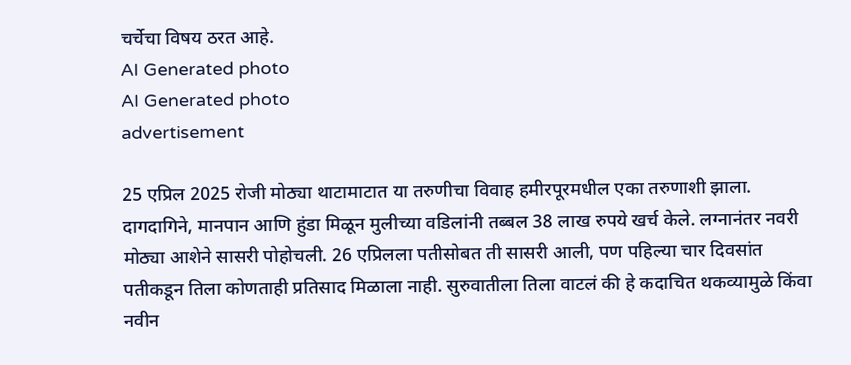चर्चेचा विषय ठरत आहे.
AI Generated photo
AI Generated photo
advertisement

25 एप्रिल 2025 रोजी मोठ्या थाटामाटात या तरुणीचा विवाह हमीरपूरमधील एका तरुणाशी झाला. दागदागिने, मानपान आणि हुंडा मिळून मुलीच्या वडिलांनी तब्बल 38 लाख रुपये खर्च केले. लग्नानंतर नवरी मोठ्या आशेने सासरी पोहोचली. 26 एप्रिलला पतीसोबत ती सासरी आली, पण पहिल्या चार दिवसांत पतीकडून तिला कोणताही प्रतिसाद मिळाला नाही. सुरुवातीला तिला वाटलं की हे कदाचित थकव्यामुळे किंवा नवीन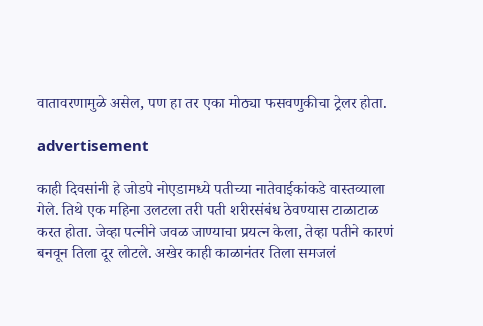वातावरणामुळे असेल, पण हा तर एका मोठ्या फसवणुकीचा ट्रेलर होता.

advertisement

काही दिवसांनी हे जोडपे नोएडामध्ये पतीच्या नातेवाईकांकडे वास्तव्याला गेले. तिथे एक महिना उलटला तरी पती शरीरसंबंध ठेवण्यास टाळाटाळ करत होता. जेव्हा पत्नीने जवळ जाण्याचा प्रयत्न केला, तेव्हा पतीने कारणं बनवून तिला दूर लोटले. अखेर काही काळानंतर तिला समजलं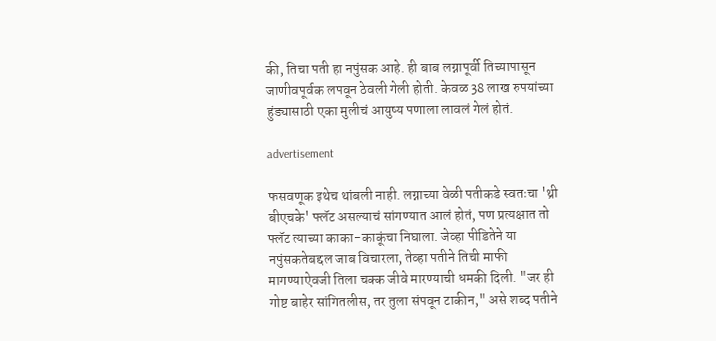की, तिचा पती हा नपुंसक आहे. ही बाब लग्नापूर्वी तिच्यापासून जाणीवपूर्वक लपवून ठेवली गेली होती. केवळ 38 लाख रुपयांच्या हुंड्यासाठी एका मुलीचं आयुष्य पणाला लावलं गेलं होतं.

advertisement

फसवणूक इथेच थांबली नाही. लग्नाच्या वेळी पतीकडे स्वतःचा 'थ्री बीएचके' फ्लॅट असल्याचं सांगण्यात आलं होतं, पण प्रत्यक्षात तो फ्लॅट त्याच्या काका-काकूंचा निघाला. जेव्हा पीडितेने या नपुंसकतेबद्दल जाब विचारला, तेव्हा पतीने तिची माफी मागण्याऐवजी तिला चक्क जीवे मारण्याची धमकी दिली. "जर ही गोष्ट बाहेर सांगितलीस, तर तुला संपवून टाकीन," असे शब्द पतीने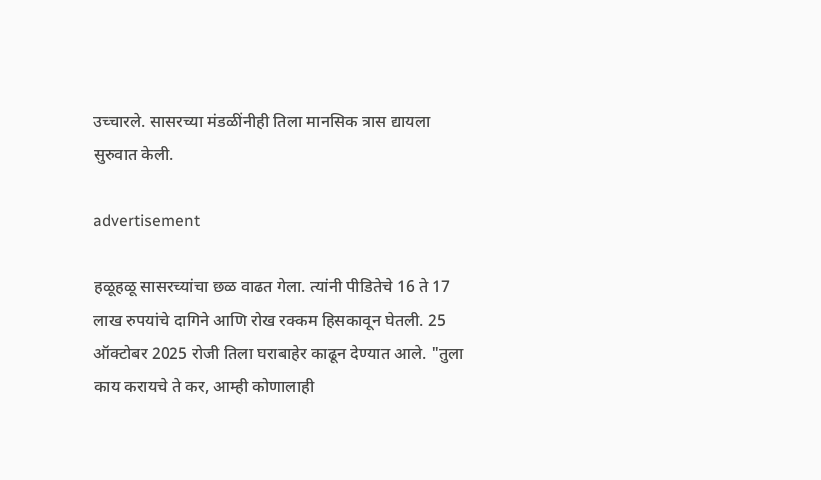उच्चारले. सासरच्या मंडळींनीही तिला मानसिक त्रास द्यायला सुरुवात केली.

advertisement

हळूहळू सासरच्यांचा छळ वाढत गेला. त्यांनी पीडितेचे 16 ते 17 लाख रुपयांचे दागिने आणि रोख रक्कम हिसकावून घेतली. 25 ऑक्टोबर 2025 रोजी तिला घराबाहेर काढून देण्यात आले. "तुला काय करायचे ते कर, आम्ही कोणालाही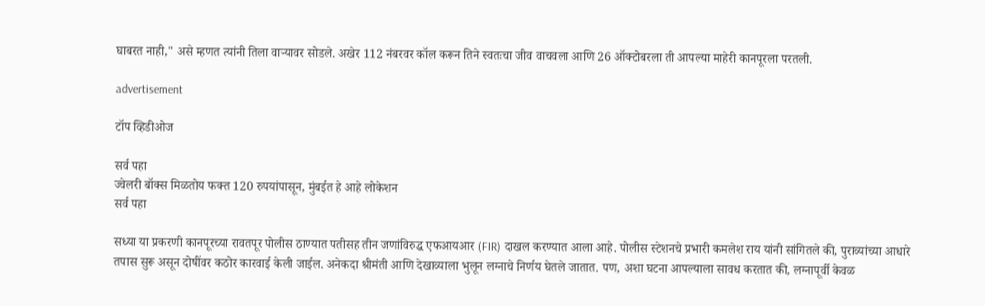घाबरत नाही," असे म्हणत त्यांनी तिला वाऱ्यावर सोडले. अखेर 112 नंबरवर कॉल करून तिने स्वतःचा जीव वाचवला आणि 26 ऑक्टोबरला ती आपल्या माहेरी कानपूरला परतली.

advertisement

टॉप व्हिडीओज

सर्व पहा
ज्वेलरी बॉक्स मिळतोय फक्त 120 रुपयांपासून, मुंबईत हे आहे लोकेशन
सर्व पहा

सध्या या प्रकरणी कानपूरच्या रावतपूर पोलीस ठाण्यात पतीसह तीन जणांविरुद्ध एफआयआर (FIR) दाखल करण्यात आला आहे. पोलीस स्टेशनचे प्रभारी कमलेश राय यांनी सांगितले की, पुराव्यांच्या आधारे तपास सुरू असून दोषींवर कठोर कारवाई केली जाईल. अनेकदा श्रीमंती आणि देखाव्याला भुलून लग्नाचे निर्णय घेतले जातात. पण, अशा घटना आपल्याला सावध करतात की, लग्नापूर्वी केवळ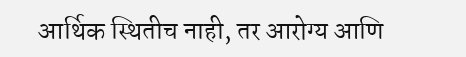आर्थिक स्थितीच नाही, तर आरोग्य आणि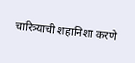चारित्र्याची शहानिशा करणे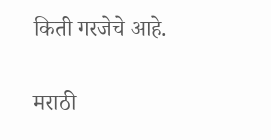किती गरजेचे आहे.

मराठी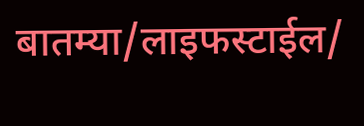बातम्या/लाइफस्टाईल/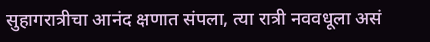सुहागरात्रीचा आनंद क्षणात संपला, त्या रात्री नववधूला असं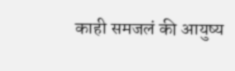काही समजलं की आयुष्य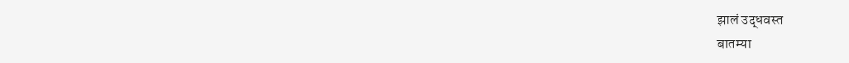झालं उद्धवस्त
बातम्या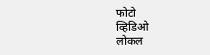फोटो
व्हिडिओ
लोकल